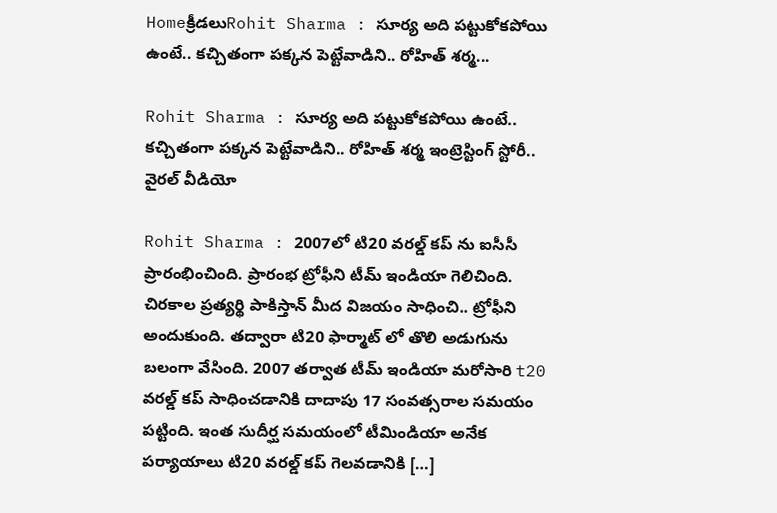Homeక్రీడలుRohit Sharma : సూర్య అది పట్టుకోకపోయి ఉంటే.. కచ్చితంగా పక్కన పెట్టేవాడిని.. రోహిత్ శర్మ...

Rohit Sharma : సూర్య అది పట్టుకోకపోయి ఉంటే.. కచ్చితంగా పక్కన పెట్టేవాడిని.. రోహిత్ శర్మ ఇంట్రెస్టింగ్ స్టోరీ.. వైరల్ వీడియో

Rohit Sharma : 2007లో టి20 వరల్డ్ కప్ ను ఐసీసీ ప్రారంభించింది. ప్రారంభ ట్రోఫీని టీమ్ ఇండియా గెలిచింది. చిరకాల ప్రత్యర్థి పాకిస్తాన్ మీద విజయం సాధించి.. ట్రోఫీని అందుకుంది. తద్వారా టి20 ఫార్మాట్ లో తొలి అడుగును బలంగా వేసింది. 2007 తర్వాత టీమ్ ఇండియా మరోసారి t20 వరల్డ్ కప్ సాధించడానికి దాదాపు 17 సంవత్సరాల సమయం పట్టింది. ఇంత సుదీర్ఘ సమయంలో టీమిండియా అనేక పర్యాయాలు టి20 వరల్డ్ కప్ గెలవడానికి […]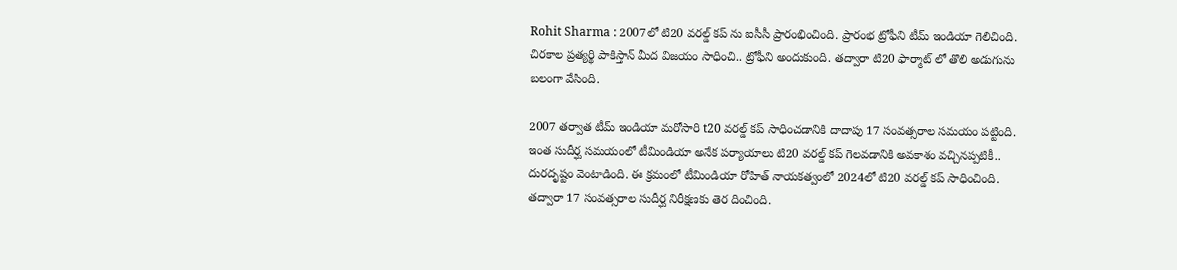Rohit Sharma : 2007లో టి20 వరల్డ్ కప్ ను ఐసీసీ ప్రారంభించింది. ప్రారంభ ట్రోఫీని టీమ్ ఇండియా గెలిచింది. చిరకాల ప్రత్యర్థి పాకిస్తాన్ మీద విజయం సాధించి.. ట్రోఫీని అందుకుంది. తద్వారా టి20 ఫార్మాట్ లో తొలి అడుగును బలంగా వేసింది.

2007 తర్వాత టీమ్ ఇండియా మరోసారి t20 వరల్డ్ కప్ సాధించడానికి దాదాపు 17 సంవత్సరాల సమయం పట్టింది. ఇంత సుదీర్ఘ సమయంలో టీమిండియా అనేక పర్యాయాలు టి20 వరల్డ్ కప్ గెలవడానికి అవకాశం వచ్చినప్పటికీ.. దురదృష్టం వెంటాడింది. ఈ క్రమంలో టీమిండియా రోహిత్ నాయకత్వంలో 2024లో టి20 వరల్డ్ కప్ సాధించింది. తద్వారా 17 సంవత్సరాల సుదీర్ఘ నిరీక్షణకు తెర దించింది.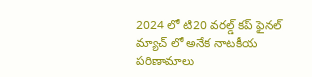2024 లో టి20 వరల్డ్ కప్ ఫైనల్ మ్యాచ్ లో అనేక నాటకీయ పరిణామాలు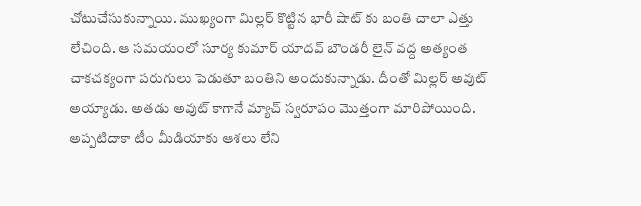చోటుచేసుకున్నాయి. ముఖ్యంగా మిల్లర్ కొట్టిన భారీ షాట్ కు బంతి చాలా ఎత్తు లేచింది. ఆ సమయంలో సూర్య కుమార్ యాదవ్ బౌండరీ లైన్ వద్ద అత్యంత చాకచక్యంగా పరుగులు పెడుతూ బంతిని అందుకున్నాడు. దీంతో మిల్లర్ అవుట్ అయ్యాడు. అతడు అవుట్ కాగానే మ్యాచ్ స్వరూపం మొత్తంగా మారిపోయింది. అప్పటిదాకా టీం మీడియాకు ఆశలు లేని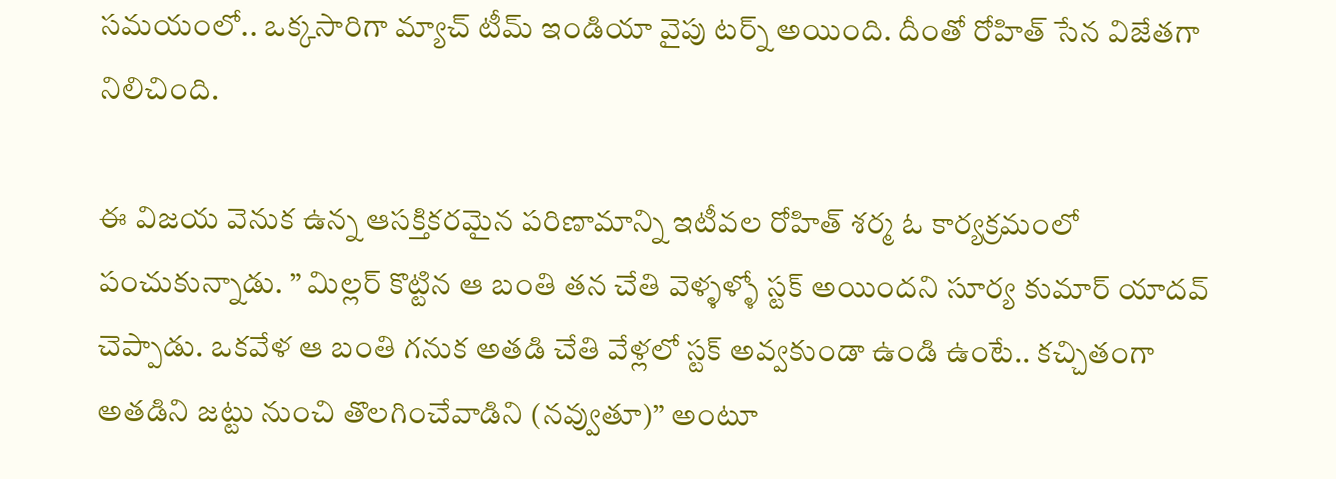సమయంలో.. ఒక్కసారిగా మ్యాచ్ టీమ్ ఇండియా వైపు టర్న్ అయింది. దీంతో రోహిత్ సేన విజేతగా నిలిచింది.

ఈ విజయ వెనుక ఉన్న ఆసక్తికరమైన పరిణామాన్ని ఇటీవల రోహిత్ శర్మ ఓ కార్యక్రమంలో పంచుకున్నాడు. ” మిల్లర్ కొట్టిన ఆ బంతి తన చేతి వెళ్ళళ్ళో స్టక్ అయిందని సూర్య కుమార్ యాదవ్ చెప్పాడు. ఒకవేళ ఆ బంతి గనుక అతడి చేతి వేళ్లలో స్టక్ అవ్వకుండా ఉండి ఉంటే.. కచ్చితంగా అతడిని జట్టు నుంచి తొలగించేవాడిని (నవ్వుతూ)” అంటూ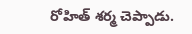రోహిత్ శర్మ చెప్పాడు.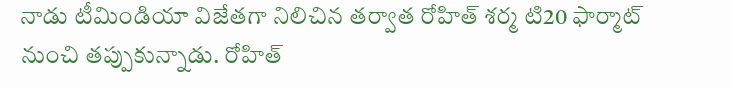నాడు టీమిండియా విజేతగా నిలిచిన తర్వాత రోహిత్ శర్మ టి20 ఫార్మాట్ నుంచి తప్పుకున్నాడు. రోహిత్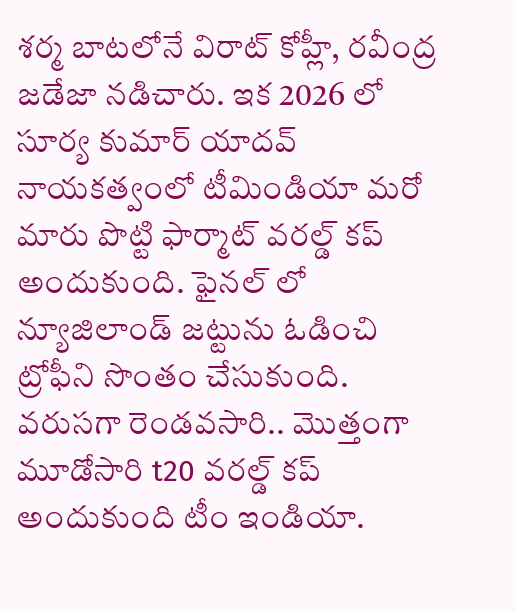శర్మ బాటలోనే విరాట్ కోహ్లీ, రవీంద్ర జడేజా నడిచారు. ఇక 2026 లో సూర్య కుమార్ యాదవ్ నాయకత్వంలో టీమిండియా మరో మారు పొట్టి ఫార్మాట్ వరల్డ్ కప్ అందుకుంది. ఫైనల్ లో న్యూజిలాండ్ జట్టును ఓడించి ట్రోఫీని సొంతం చేసుకుంది. వరుసగా రెండవసారి.. మొత్తంగా మూడోసారి t20 వరల్డ్ కప్ అందుకుంది టీం ఇండియా.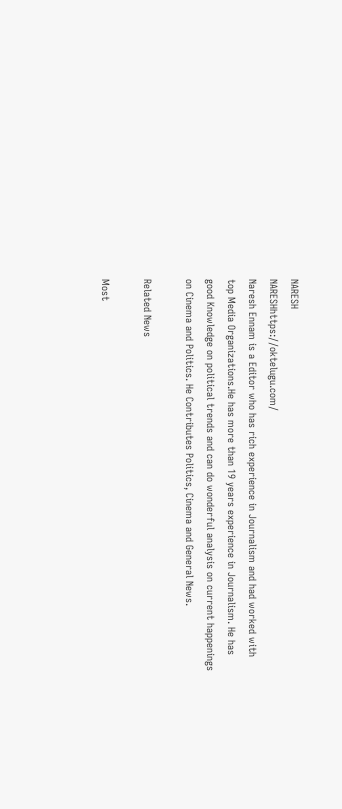NARESH
NARESHhttps://oktelugu.com/
Naresh Ennam is a Editor who has rich experience in Journalism and had worked with top Media Organizations.He has more than 19 years experience in Journalism. He has good Knowledge on political trends and can do wonderful analysis on current happenings on Cinema and Politics. He Contributes Politics, Cinema and General News.

Related News

Most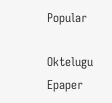Popular

Oktelugu Epaper